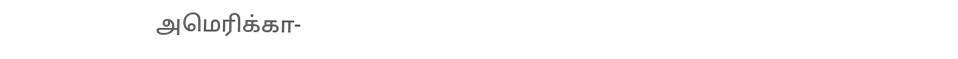அமெரிக்கா-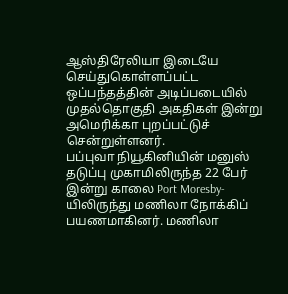ஆஸ்திரேலியா இடையே செய்துகொள்ளப்பட்ட ஒப்பந்தத்தின் அடிப்படையில் முதல்தொகுதி அகதிகள் இன்று அமெரிக்கா புறப்பட்டுச் சென்றுள்ளனர்.
பப்புவா நியூகினியின் மனுஸ் தடுப்பு முகாமிலிருந்த 22 பேர் இன்று காலை Port Moresby-யிலிருந்து மணிலா நோக்கிப் பயணமாகினர். மணிலா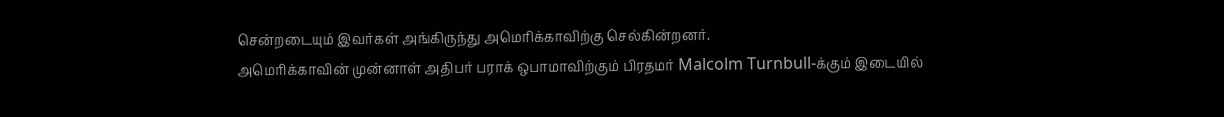சென்றடையும் இவர்கள் அங்கிருந்து அமெரிக்காவிற்கு செல்கின்றனர்.
அமெரிக்காவின் முன்னாள் அதிபர் பராக் ஒபாமாவிற்கும் பிரதமர் Malcolm Turnbull-க்கும் இடையில்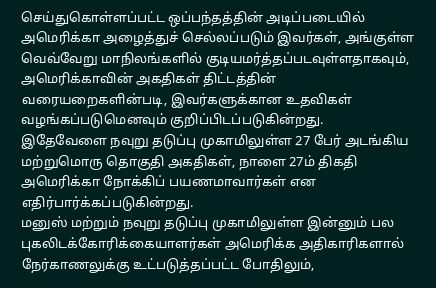செய்துகொள்ளப்பட்ட ஒப்பந்தத்தின் அடிப்படையில் அமெரிக்கா அழைத்துச் செல்லப்படும் இவர்கள், அங்குள்ள வெவ்வேறு மாநிலங்களில் குடியமர்த்தப்படவுள்ளதாகவும், அமெரிக்காவின் அகதிகள் திட்டத்தின் வரையறைகளின்படி, இவர்களுக்கான உதவிகள் வழங்கப்படுமெனவும் குறிப்பிடப்படுகின்றது.
இதேவேளை நவுறு தடுப்பு முகாமிலுள்ள 27 பேர் அடங்கிய மற்றுமொரு தொகுதி அகதிகள், நாளை 27ம் திகதி அமெரிக்கா நோக்கிப் பயணமாவார்கள் என எதிர்பார்க்கப்படுகின்றது.
மனுஸ் மற்றும் நவுறு தடுப்பு முகாமிலுள்ள இன்னும் பல புகலிடக்கோரிக்கையாளர்கள் அமெரிக்க அதிகாரிகளால் நேர்காணலுக்கு உட்படுத்தப்பட்ட போதிலும்,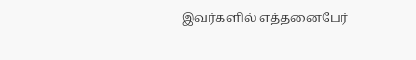இவர்களில் எத்தனைபேர்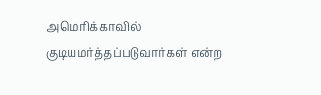அமெரிக்காவில் குடியமர்த்தப்படுவார்கள் என்ற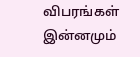விபரங்கள் இன்னமும்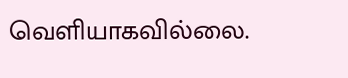வெளியாகவில்லை.